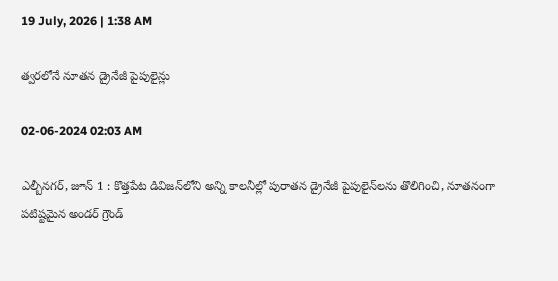19 July, 2026 | 1:38 AM

త్వరలోనే నూతన డ్రైనేజీ పైపులైన్లు

02-06-2024 02:03 AM

ఎల్బీనగర్, జూన్ 1 : కొత్తపేట డివిజన్‌లోని అన్ని కాలనీల్లో పురాతన డ్రైనేజీ పైపులైన్‌లను తొలిగించి, నూతనంగా పటిష్టమైన అండర్ గ్రౌండ్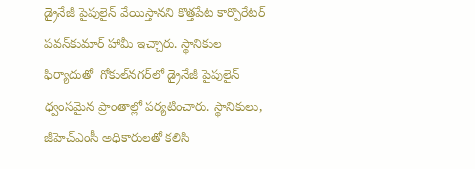డ్రైనేజీ పైపులైన్ వేయిస్తానని కొత్తపేట కార్పొరేటర్ పవన్‌కుమార్ హామీ ఇచ్చారు. స్థానికుల ఫిర్యాదుతో  గోకుల్‌నగర్‌లో డ్రైనేజీ పైపులైన్ ధ్వంసమైన ప్రాంతాల్లో పర్యటించారు. స్థానికులు, జీహెచ్‌ఎంసీ అధికారులతో కలిసి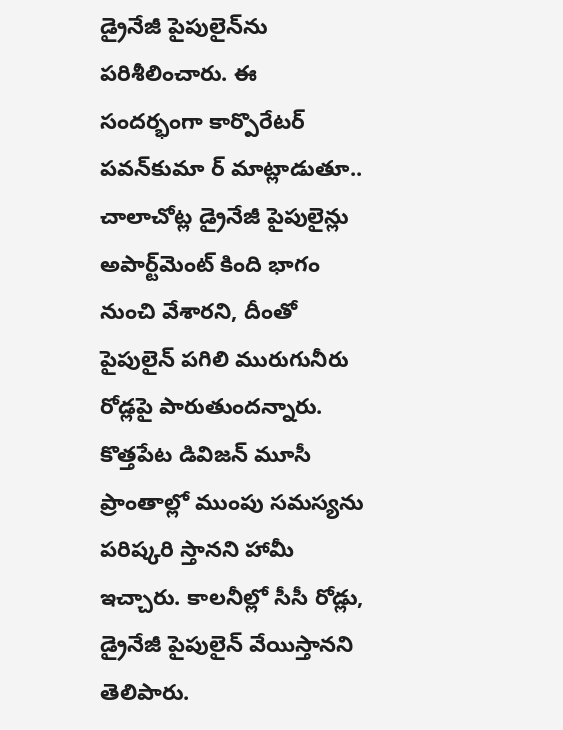డ్రైనేజీ పైపులైన్‌ను పరిశీలించారు. ఈ సందర్భంగా కార్పొరేటర్ పవన్‌కుమా ర్ మాట్లాడుతూ..  చాలాచోట్ల డ్రైనేజీ పైపులైన్లు అపార్ట్‌మెంట్ కింది భాగం నుంచి వేశారని, దీంతో పైపులైన్ పగిలి మురుగునీరు రోడ్లపై పారుతుందన్నారు. కొత్తపేట డివిజన్ మూసీ ప్రాంతాల్లో ముంపు సమస్యను పరిష్కరి స్తానని హామీ ఇచ్చారు. కాలనీల్లో సీసీ రోడ్లు, డ్రైనేజీ పైపులైన్ వేయిస్తానని తెలిపారు.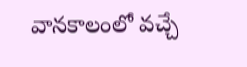వానకాలంలో వచ్చే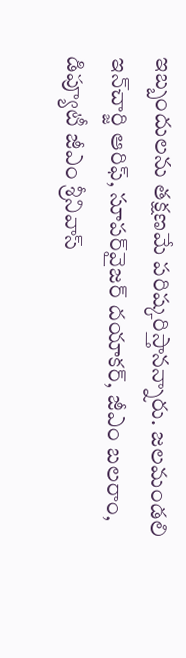ఇబ్బందులను తక్షణమే పరిష్కరిస్తానన్నారు. జలమండలి ఇన్‌చార్జి ఆరిఫ్, సూపర్‌వైజర్ దయాకర్, జీఎం బలరాం, డిప్యూటీ జీఎం శ్రీనివాస్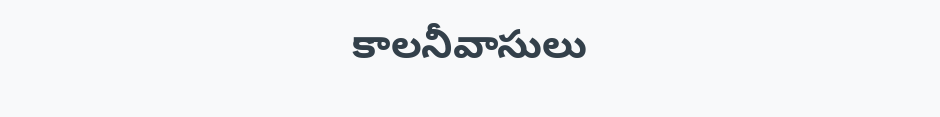కాలనీవాసులు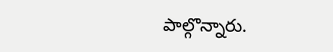పాల్గొన్నారు.